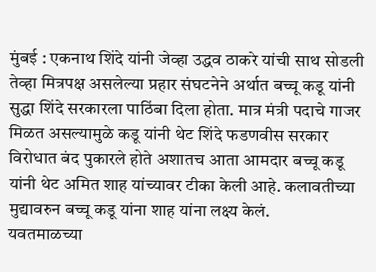मुंबई : एकनाथ शिंदे यांनी जेव्हा उद्धव ठाकरे यांची साथ सोडली तेव्हा मित्रपक्ष असलेल्या प्रहार संघटनेने अर्थात बच्चू कडू यांनी सुद्धा शिंदे सरकारला पाठिंबा दिला होता. मात्र मंत्री पदाचे गाजर मिळत असल्यामुळे कडू यांनी थेट शिंदे फडणवीस सरकार विरोधात बंद पुकारले होते अशातच आता आमदार बच्चू कडू यांनी थेट अमित शाह यांच्यावर टीका केली आहे. कलावतीच्या मुद्यावरुन बच्चू कडू यांना शाह यांना लक्ष्य केलं.
यवतमाळच्या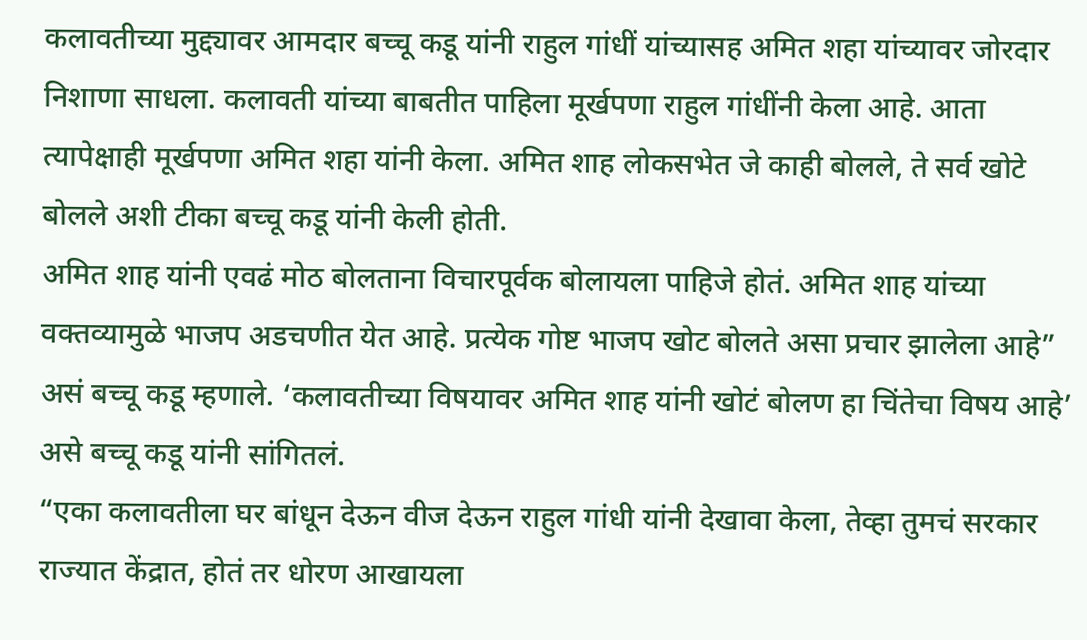कलावतीच्या मुद्द्यावर आमदार बच्चू कडू यांनी राहुल गांधीं यांच्यासह अमित शहा यांच्यावर जोरदार निशाणा साधला. कलावती यांच्या बाबतीत पाहिला मूर्खपणा राहुल गांधींनी केला आहे. आता त्यापेक्षाही मूर्खपणा अमित शहा यांनी केला. अमित शाह लोकसभेत जे काही बोलले, ते सर्व खोटे बोलले अशी टीका बच्चू कडू यांनी केली होती.
अमित शाह यांनी एवढं मोठ बोलताना विचारपूर्वक बोलायला पाहिजे होतं. अमित शाह यांच्या वक्तव्यामुळे भाजप अडचणीत येत आहे. प्रत्येक गोष्ट भाजप खोट बोलते असा प्रचार झालेला आहे” असं बच्चू कडू म्हणाले. ‘कलावतीच्या विषयावर अमित शाह यांनी खोटं बोलण हा चिंतेचा विषय आहे’ असे बच्चू कडू यांनी सांगितलं.
“एका कलावतीला घर बांधून देऊन वीज देऊन राहुल गांधी यांनी देखावा केला, तेव्हा तुमचं सरकार राज्यात केंद्रात, होतं तर धोरण आखायला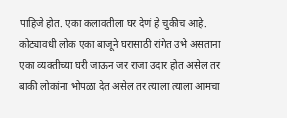पाहिजे होत. एका कलावतीला घर देणं हे चुकीच आहे. कोट्यावधी लोक एका बाजूने घरासाठी रांगेत उभे असताना एका व्यक्तीच्या घरी जाऊन जर राजा उदार होत असेल तर बाकी लोकांना भोपळा देत असेल तर त्याला त्याला आमचा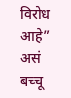विरोध आहे” असं बच्चू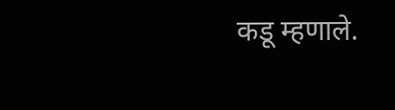कडू म्हणाले.